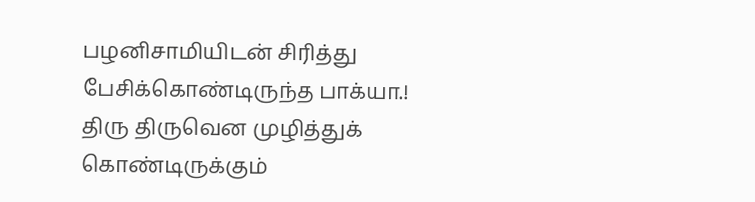பழனிசாமியிடன் சிரித்து பேசிக்கொண்டிருந்த பாக்யா.! திரு திருவென முழித்துக் கொண்டிருக்கும்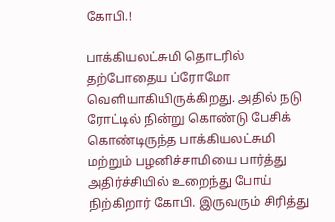கோபி.!

பாக்கியலட்சுமி தொடரில் தற்போதைய ப்ரோமோ வெளியாகியிருக்கிறது. அதில் நடு ரோட்டில் நின்று கொண்டு பேசிக் கொண்டிருந்த பாக்கியலட்சுமி மற்றும் பழனிச்சாமியை பார்த்து அதிர்ச்சியில் உறைந்து போய் நிற்கிறார் கோபி. இருவரும் சிரித்து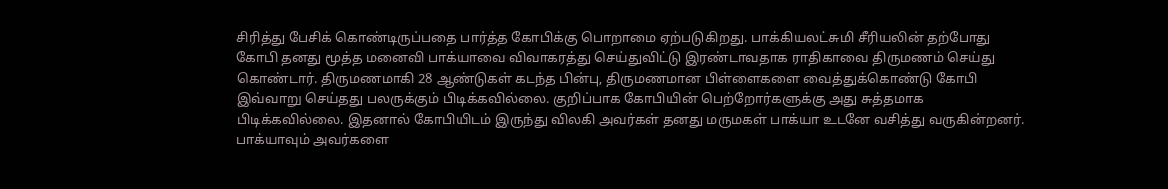சிரித்து பேசிக் கொண்டிருப்பதை பார்த்த கோபிக்கு பொறாமை ஏற்படுகிறது. பாக்கியலட்சுமி சீரியலின் தற்போது கோபி தனது மூத்த மனைவி பாக்யாவை விவாகரத்து செய்துவிட்டு இரண்டாவதாக ராதிகாவை திருமணம் செய்து கொண்டார். திருமணமாகி 28 ஆண்டுகள் கடந்த பின்பு, திருமணமான பிள்ளைகளை வைத்துக்கொண்டு கோபி இவ்வாறு செய்தது பலருக்கும் பிடிக்கவில்லை. குறிப்பாக கோபியின் பெற்றோர்களுக்கு அது சுத்தமாக பிடிக்கவில்லை. இதனால் கோபியிடம் இருந்து விலகி அவர்கள் தனது மருமகள் பாக்யா உடனே வசித்து வருகின்றனர். பாக்யாவும் அவர்களை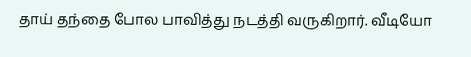தாய் தந்தை போல பாவித்து நடத்தி வருகிறார். வீடியோ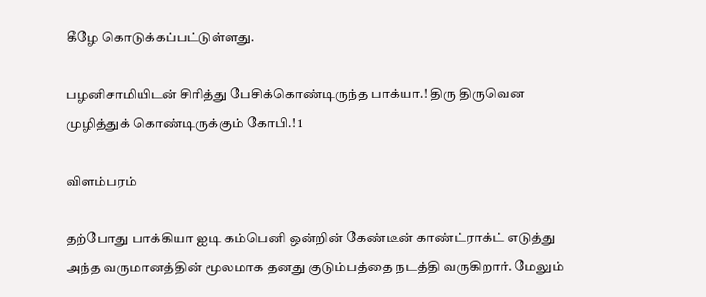கீழே கொடுக்கப்பட்டுள்ளது.

பழனிசாமியிடன் சிரித்து பேசிக்கொண்டிருந்த பாக்யா.! திரு திருவென முழித்துக் கொண்டிருக்கும் கோபி.! 1

விளம்பரம்

தற்போது பாக்கியா ஐடி கம்பெனி ஒன்றின் கேண்டீன் காண்ட்ராக்ட் எடுத்து அந்த வருமானத்தின் மூலமாக தனது குடும்பத்தை நடத்தி வருகிறார். மேலும்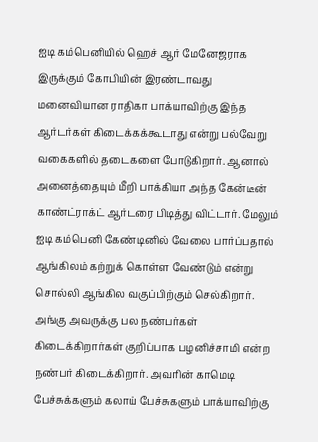ஐடி கம்பெனியில் ஹெச் ஆர் மேனேஜராக இருக்கும் கோபியின் இரண்டாவது மனைவியான ராதிகா பாக்யாவிற்கு இந்த ஆர்டர்கள் கிடைக்கக்கூடாது என்று பல்வேறு வகைகளில் தடைகளை போடுகிறார். ஆனால் அனைத்தையும் மீறி பாக்கியா அந்த கேன்டீன் காண்ட்ராக்ட் ஆர்டரை பிடித்து விட்டார். மேலும் ஐடி கம்பெனி கேண்டினில் வேலை பார்ப்பதால் ஆங்கிலம் கற்றுக் கொள்ள வேண்டும் என்று சொல்லி ஆங்கில வகுப்பிற்கும் செல்கிறார். அங்கு அவருக்கு பல நண்பர்கள் கிடைக்கிறார்கள் குறிப்பாக பழனிச்சாமி என்ற நண்பர் கிடைக்கிறார். அவரின் காமெடி பேச்சுக்களும் கலாய் பேச்சுகளும் பாக்யாவிற்கு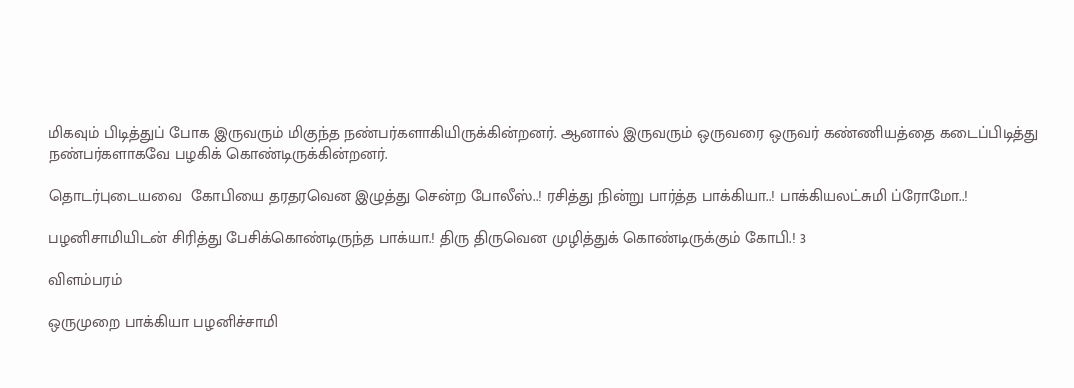மிகவும் பிடித்துப் போக இருவரும் மிகுந்த நண்பர்களாகியிருக்கின்றனர். ஆனால் இருவரும் ஒருவரை ஒருவர் கண்ணியத்தை கடைப்பிடித்து நண்பர்களாகவே பழகிக் கொண்டிருக்கின்றனர்.

தொடர்புடையவை  கோபியை தரதரவென இழுத்து சென்ற போலீஸ்..! ரசித்து நின்று பார்த்த பாக்கியா..! பாக்கியலட்சுமி ப்ரோமோ..!

பழனிசாமியிடன் சிரித்து பேசிக்கொண்டிருந்த பாக்யா.! திரு திருவென முழித்துக் கொண்டிருக்கும் கோபி.! 3

விளம்பரம்

ஒருமுறை பாக்கியா பழனிச்சாமி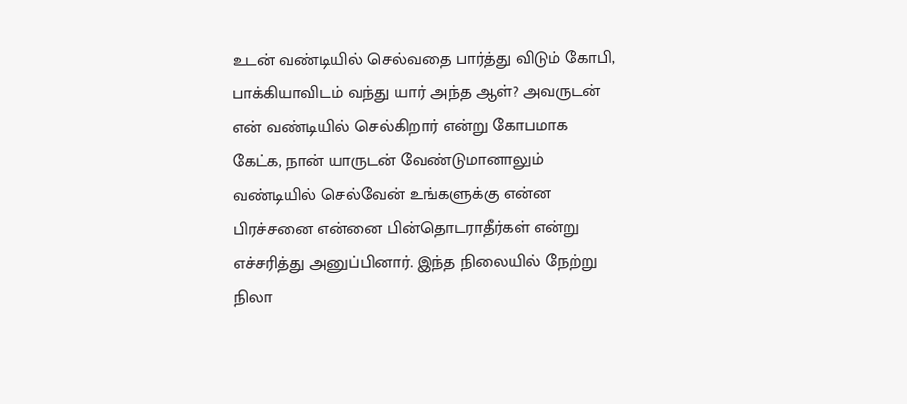உடன் வண்டியில் செல்வதை பார்த்து விடும் கோபி, பாக்கியாவிடம் வந்து யார் அந்த ஆள்? அவருடன் என் வண்டியில் செல்கிறார் என்று கோபமாக கேட்க, நான் யாருடன் வேண்டுமானாலும் வண்டியில் செல்வேன் உங்களுக்கு என்ன பிரச்சனை என்னை பின்தொடராதீர்கள் என்று எச்சரித்து அனுப்பினார். இந்த நிலையில் நேற்று நிலா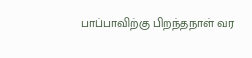பாப்பாவிற்கு பிறந்தநாள் வர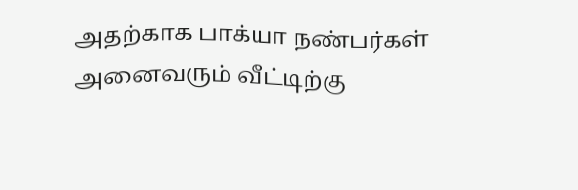அதற்காக பாக்யா நண்பர்கள் அனைவரும் வீட்டிற்கு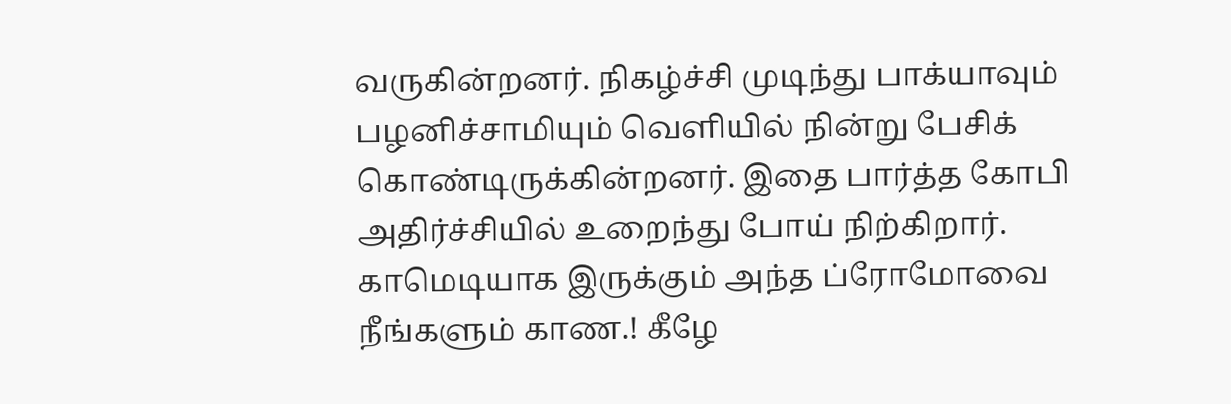வருகின்றனர். நிகழ்ச்சி முடிந்து பாக்யாவும் பழனிச்சாமியும் வெளியில் நின்று பேசிக் கொண்டிருக்கின்றனர். இதை பார்த்த கோபி அதிர்ச்சியில் உறைந்து போய் நிற்கிறார். காமெடியாக இருக்கும் அந்த ப்ரோமோவை நீங்களும் காண.! கீழே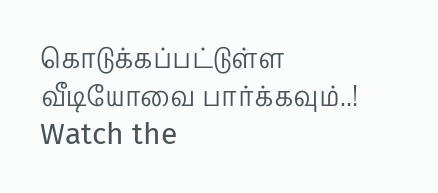கொடுக்கப்பட்டுள்ள வீடியோவை பார்க்கவும்..! Watch the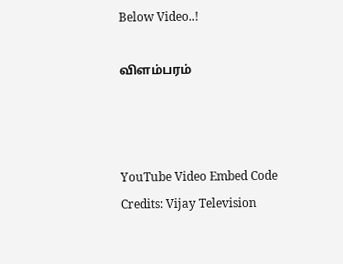Below Video..!

விளம்பரம்



YouTube Video Embed Code Credits: Vijay Television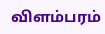விளம்பரம்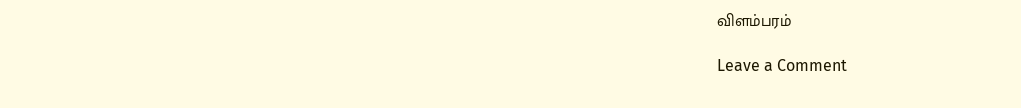விளம்பரம்

Leave a Comment